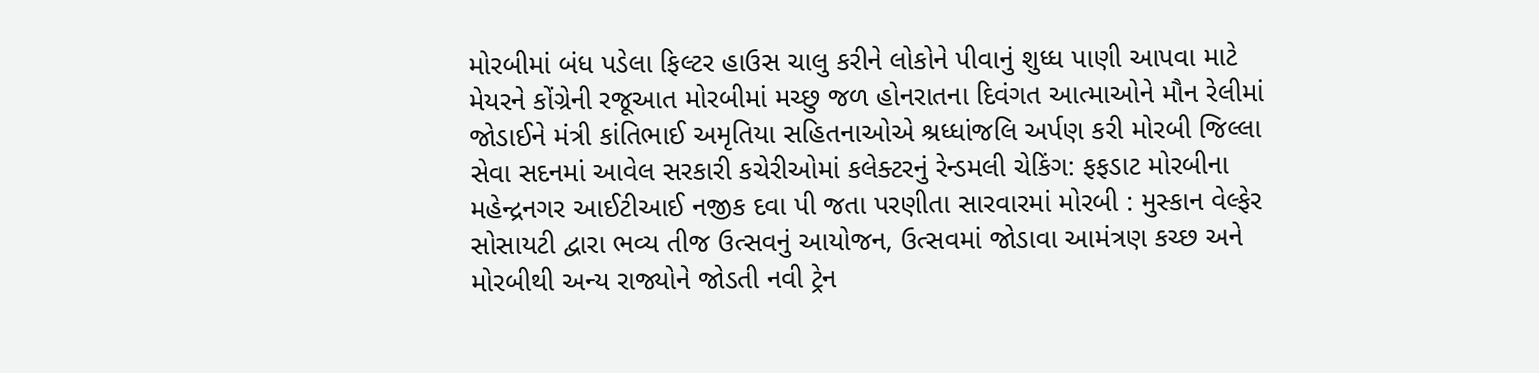મોરબીમાં બંધ પડેલા ફિલ્ટર હાઉસ ચાલુ કરીને લોકોને પીવાનું શુધ્ધ પાણી આપવા માટે મેયરને કોંગ્રેની રજૂઆત મોરબીમાં મચ્છુ જળ હોનરાતના દિવંગત આત્માઓને મૌન રેલીમાં જોડાઈને મંત્રી કાંતિભાઈ અમૃતિયા સહિતનાઓએ શ્રધ્ધાંજલિ અર્પણ કરી મોરબી જિલ્લા સેવા સદનમાં આવેલ સરકારી કચેરીઓમાં કલેક્ટરનું રેન્ડમલી ચેકિંગ: ફફડાટ મોરબીના મહેન્દ્રનગર આઈટીઆઈ નજીક દવા પી જતા પરણીતા સારવારમાં મોરબી : મુસ્કાન વેલ્ફેર સોસાયટી દ્વારા ભવ્ય તીજ ઉત્સવનું આયોજન, ઉત્સવમાં જોડાવા આમંત્રણ કચ્છ અને મોરબીથી અન્ય રાજ્યોને જોડતી નવી ટ્રેન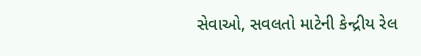સેવાઓ, સવલતો માટેની કેન્દ્રીય રેલ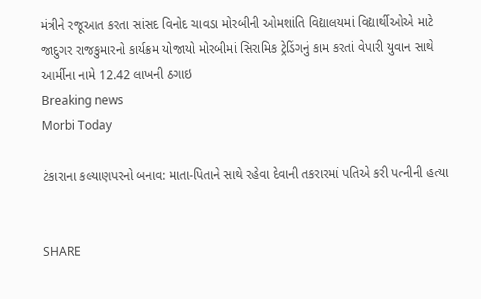મંત્રીને રજૂઆત કરતા સાંસદ વિનોદ ચાવડા મોરબીની ઓમશાંતિ વિદ્યાલયમાં વિદ્યાર્થીઓએ માટે જાદુગર રાજકુમારનો કાર્યક્રમ યોજાયો મોરબીમાં સિરામિક ટ્રેડિંગનું કામ કરતાં વેપારી યુવાન સાથે આર્મીના નામે 12.42 લાખની ઠગાઇ
Breaking news
Morbi Today

ટંકારાના કલ્યાણપરનો બનાવ: માતા-પિતાને સાથે રહેવા દેવાની તકરારમાં પતિએ કરી પત્નીની હત્યા


SHARE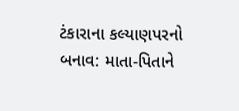ટંકારાના કલ્યાણપરનો બનાવ: માતા-પિતાને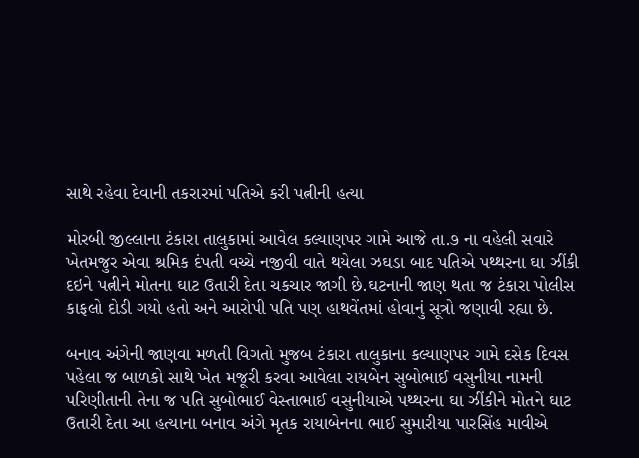સાથે રહેવા દેવાની તકરારમાં પતિએ કરી પત્નીની હત્યા

મોરબી જીલ્લાના ટંકારા તાલુકામાં આવેલ કલ્યાણપર ગામે આજે તા.૭ ના વહેલી સવારે ખેતમજુર એવા શ્રમિક દંપતી વચ્ચે નજીવી વાતે થયેલા ઝઘડા બાદ પતિએ પથ્થરના ઘા ઝીંકી દઇને પત્નીને મોતના ઘાટ ઉતારી દેતા ચકચાર જાગી છે.ઘટનાની જાણ થતા જ ટંકારા પોલીસ કાફલો દોડી ગયો હતો અને આરોપી પતિ પણ હાથવેંતમાં હોવાનું સૂત્રો જણાવી રહ્યા છે.

બનાવ અંગેની જાણવા મળતી વિગતો મુજબ ટંકારા તાલુકાના કલ્યાણપર ગામે દસેક દિવસ પહેલા જ બાળકો સાથે ખેત મજૂરી કરવા આવેલા રાયબેન સુબોભાઈ વસુનીયા નામની પરિણીતાની તેના જ પતિ સુબોભાઈ વેસ્તાભાઈ વસુનીયાએ પથ્થરના ઘા ઝીંકીને મોતને ઘાટ ઉતારી દેતા આ હત્યાના બનાવ અંગે મૃતક રાયાબેનના ભાઈ સુમારીયા પારસિંહ માવીએ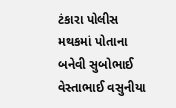ટંકારા પોલીસ મથકમાં પોતાના બનેવી સુબોભાઈ વેસ્તાભાઈ વસુનીયા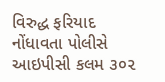વિરુદ્ધ ફરિયાદ નોંધાવતા પોલીસે આઇપીસી કલમ ૩૦૨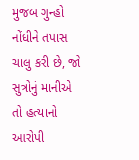મુજબ ગુન્હો નોંધીને તપાસ ચાલુ કરી છે, જો સુત્રોનું માનીએ તો હત્યાનો આરોપી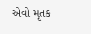એવો મૃતક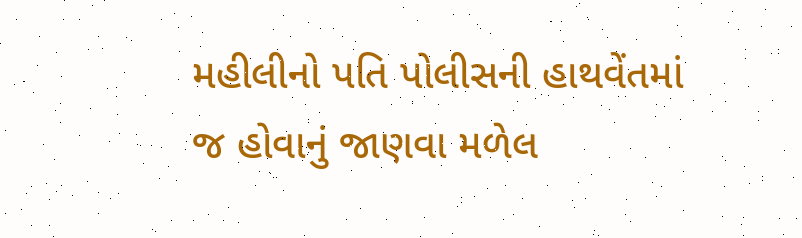મહીલીનો પતિ પોલીસની હાથવેંતમાં જ હોવાનું જાણવા મળેલ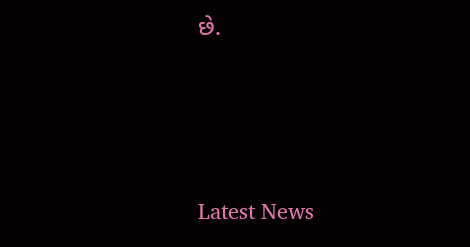છે.






Latest News